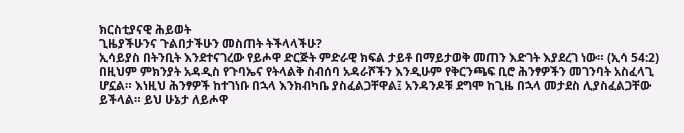ክርስቲያናዊ ሕይወት
ጊዜያችሁንና ጉልበታችሁን መስጠት ትችላላችሁ?
ኢሳይያስ በትንቢት እንደተናገረው የይሖዋ ድርጅት ምድራዊ ክፍል ታይቶ በማይታወቅ መጠን እድገት እያደረገ ነው። (ኢሳ 54:2) በዚህም ምክንያት አዳዲስ የጉባኤና የትላልቅ ስብሰባ አዳራሾችን እንዲሁም የቅርንጫፍ ቢሮ ሕንፃዎችን መገንባት አስፈላጊ ሆኗል። እነዚህ ሕንፃዎች ከተገነቡ በኋላ እንክብካቤ ያስፈልጋቸዋል፤ አንዳንዶቹ ደግሞ ከጊዜ በኋላ መታደስ ሊያስፈልጋቸው ይችላል። ይህ ሁኔታ ለይሖዋ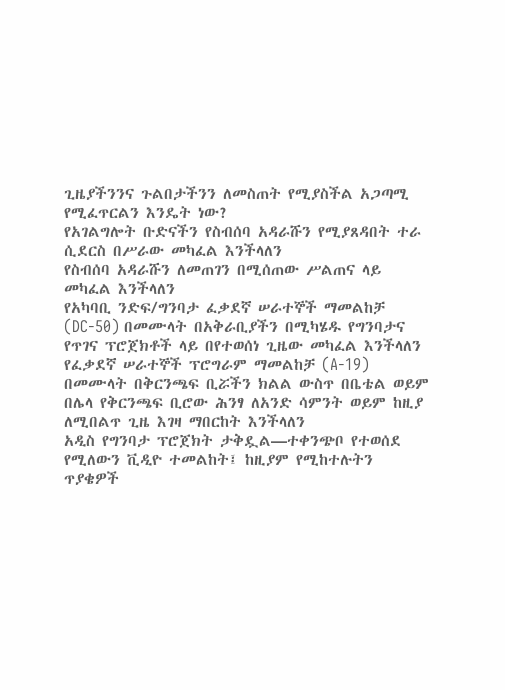ጊዜያችንንና ጉልበታችንን ለመስጠት የሚያስችል አጋጣሚ የሚፈጥርልን እንዴት ነው?
የአገልግሎት ቡድናችን የስብሰባ አዳራሹን የሚያጸዳበት ተራ ሲደርስ በሥራው መካፈል እንችላለን
የስብሰባ አዳራሹን ለመጠገን በሚሰጠው ሥልጠና ላይ መካፈል እንችላለን
የአካባቢ ንድፍ/ግንባታ ፈቃደኛ ሠራተኞች ማመልከቻ (DC-50) በመሙላት በአቅራቢያችን በሚካሄዱ የግንባታና የጥገና ፕሮጀክቶች ላይ በየተወሰነ ጊዜው መካፈል እንችላለን
የፈቃደኛ ሠራተኞች ፕሮግራም ማመልከቻ (A-19) በመሙላት በቅርንጫፍ ቢሯችን ክልል ውስጥ በቤቴል ወይም በሌላ የቅርንጫፍ ቢሮው ሕንፃ ለአንድ ሳምንት ወይም ከዚያ ለሚበልጥ ጊዜ እገዛ ማበርከት እንችላለን
አዲስ የግንባታ ፕሮጀክት ታቅዷል—ተቀንጭቦ የተወሰደ የሚለውን ቪዲዮ ተመልከት፤ ከዚያም የሚከተሉትን ጥያቄዎች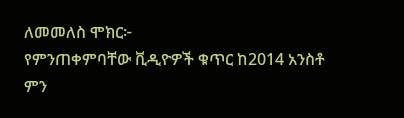ለመመለስ ሞክር፦
የምንጠቀምባቸው ቪዲዮዎች ቁጥር ከ2014 አንስቶ ምን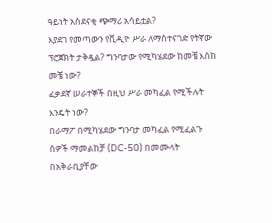ዓይነት አስደናቂ ጭማሪ አሳይቷል?
እያደገ የመጣውን የቪዲዮ ሥራ ለማስተናገድ የትኛው ፕሮጀክት ታቅዷል? ግንባታው የሚካሄደው ከመቼ እስከ መቼ ነው?
ፈቃደኛ ሠራተኞች በዚህ ሥራ መካፈል የሚችሉት እንዴት ነው?
በራማፖ በሚካሄደው ግንባታ መካፈል የሚፈልጉ ሰዎች ማመልከቻ (DC-50) በመሙላት በአቅራቢያቸው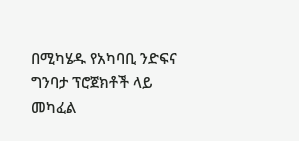በሚካሄዱ የአካባቢ ንድፍና ግንባታ ፕሮጀክቶች ላይ መካፈል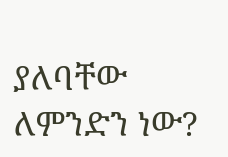ያለባቸው ለምንድን ነው?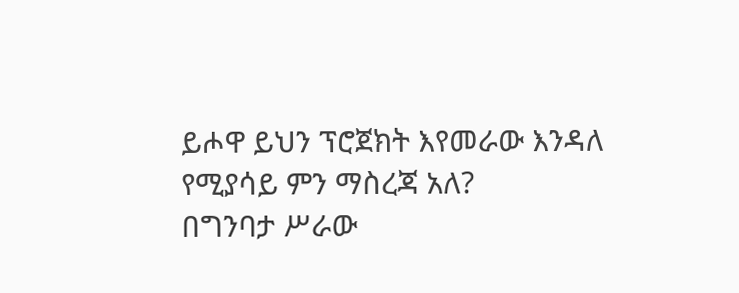ይሖዋ ይህን ፕሮጀክት እየመራው እንዳለ የሚያሳይ ምን ማስረጃ አለ?
በግንባታ ሥራው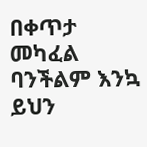በቀጥታ መካፈል ባንችልም እንኳ ይህን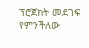ፕሮጀክት መደገፍ የምንችለው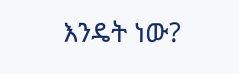እንዴት ነው?